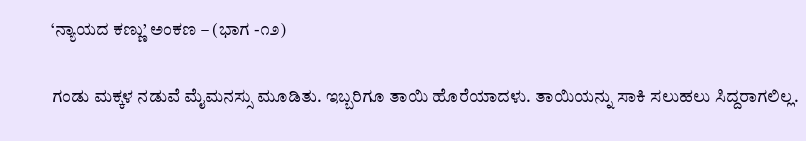‘ನ್ಯಾಯದ ಕಣ್ಣು’ ಅಂಕಣ – (ಭಾಗ -೧೨)

ಗಂಡು ಮಕ್ಕಳ ನಡುವೆ ಮೈಮನಸ್ಸು ಮೂಡಿತು. ಇಬ್ಬರಿಗೂ ತಾಯಿ ಹೊರೆಯಾದಳು. ತಾಯಿಯನ್ನು ಸಾಕಿ ಸಲುಹಲು ಸಿದ್ದರಾಗಲಿಲ್ಲ.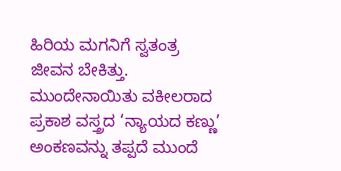ಹಿರಿಯ ಮಗನಿಗೆ ಸ್ವತಂತ್ರ ಜೀವನ ಬೇಕಿತ್ತು. ಮುಂದೇನಾಯಿತು ವಕೀಲರಾದ ಪ್ರಕಾಶ ವಸ್ತ್ರದ ‘ನ್ಯಾಯದ ಕಣ್ಣು’ ಅಂಕಣವನ್ನು ತಪ್ಪದೆ ಮುಂದೆ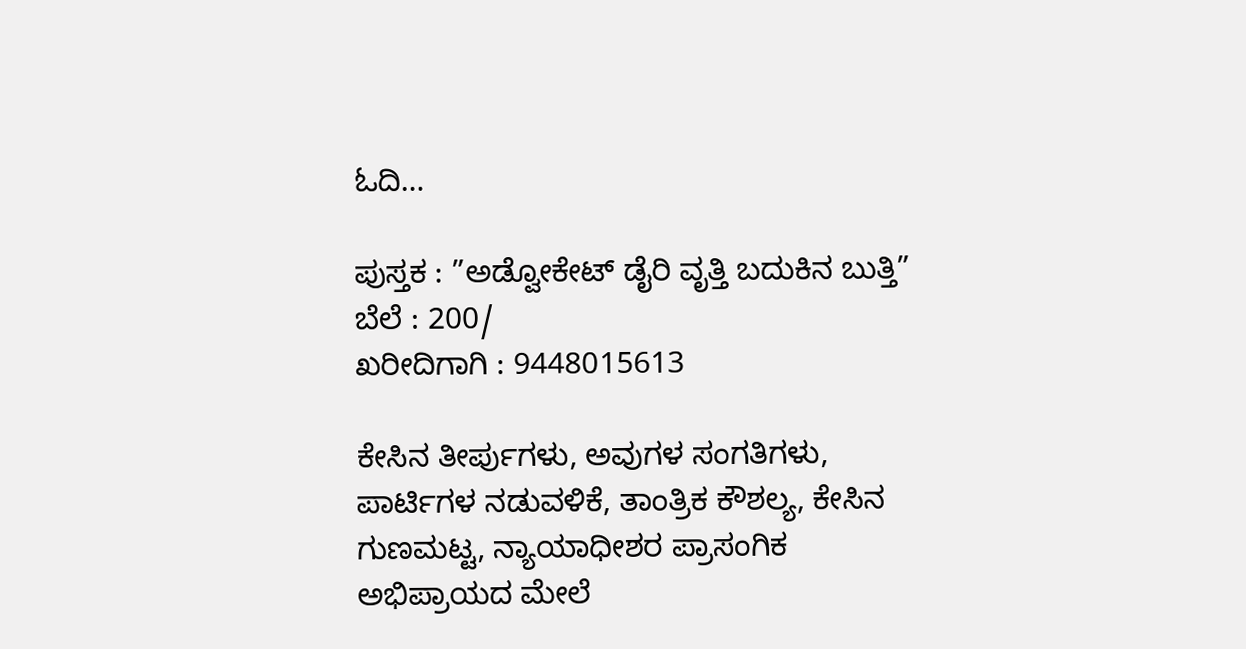ಓದಿ…

ಪುಸ್ತಕ : ”ಅಡ್ವೋಕೇಟ್ ಡೈರಿ ವೃತ್ತಿ ಬದುಕಿನ ಬುತ್ತಿ”
ಬೆಲೆ : 200/
ಖರೀದಿಗಾಗಿ : 9448015613

ಕೇಸಿನ ತೀರ್ಪುಗಳು, ಅವುಗಳ ಸಂಗತಿಗಳು, ಪಾರ್ಟಿಗಳ ನಡುವಳಿಕೆ, ತಾಂತ್ರಿಕ ಕೌಶಲ್ಯ, ಕೇಸಿನ ಗುಣಮಟ್ಟ, ನ್ಯಾಯಾಧೀಶರ ಪ್ರಾಸಂಗಿಕ ಅಭಿಪ್ರಾಯದ ಮೇಲೆ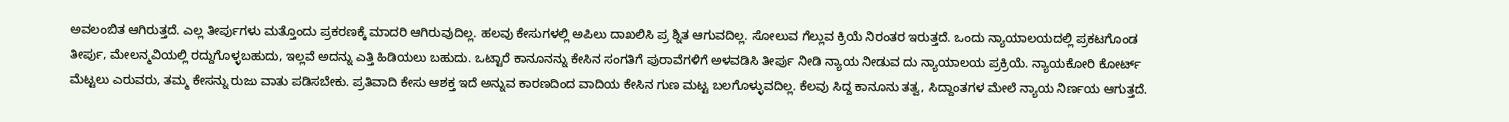ಅವಲಂಬಿತ ಆಗಿರುತ್ತದೆ. ಎಲ್ಲ ತೀರ್ಪುಗಳು ಮತ್ತೊಂದು ಪ್ರಕರಣಕ್ಕೆ ಮಾದರಿ ಆಗಿರುವುದಿಲ್ಲ. ಹಲವು ಕೇಸುಗಳಲ್ಲಿ ಅಪಿಲು ದಾಖಲಿಸಿ ಪ್ರ ಶ್ನಿತ ಆಗುವದಿಲ್ಲ. ಸೋಲುವ ಗೆಲ್ಲುವ ಕ್ರಿಯೆ ನಿರಂತರ ಇರುತ್ತದೆ. ಒಂದು ನ್ಯಾಯಾಲಯದಲ್ಲಿ ಪ್ರಕಟಗೊಂಡ ತೀರ್ಪು, ಮೇಲನ್ಮವಿಯಲ್ಲಿ ರದ್ದುಗೊಳ್ಳಬಹುದು, ಇಲ್ಲವೆ ಅದನ್ನು ಎತ್ತಿ ಹಿಡಿಯಲು ಬಹುದು. ಒಟ್ಟಾರೆ ಕಾನೂನನ್ನು ಕೇಸಿನ ಸಂಗತಿಗೆ ಪುರಾವೆಗಳಿಗೆ ಅಳವಡಿಸಿ ತೀರ್ಪು ನೀಡಿ ನ್ಯಾಯ ನೀಡುವ ದು ನ್ಯಾಯಾಲಯ ಪ್ರಕ್ರಿಯೆ. ನ್ಯಾಯಕೋರಿ ಕೋರ್ಟ್ ಮೆಟ್ಟಲು ಎರುವರು, ತಮ್ಮ ಕೇಸನ್ನು ರುಜು ವಾತು ಪಡಿಸಬೇಕು. ಪ್ರತಿವಾದಿ ಕೇಸು ಆಶಕ್ತ ಇದೆ ಅನ್ನುವ ಕಾರಣದಿಂದ ವಾದಿಯ ಕೇಸಿನ ಗುಣ ಮಟ್ಟ ಬಲಗೊಳ್ಳುವದಿಲ್ಲ. ಕೆಲವು ಸಿದ್ದ ಕಾನೂನು ತತ್ವ, ಸಿದ್ದಾಂತಗಳ ಮೇಲೆ ನ್ಯಾಯ ನಿರ್ಣಯ ಆಗುತ್ತದೆ.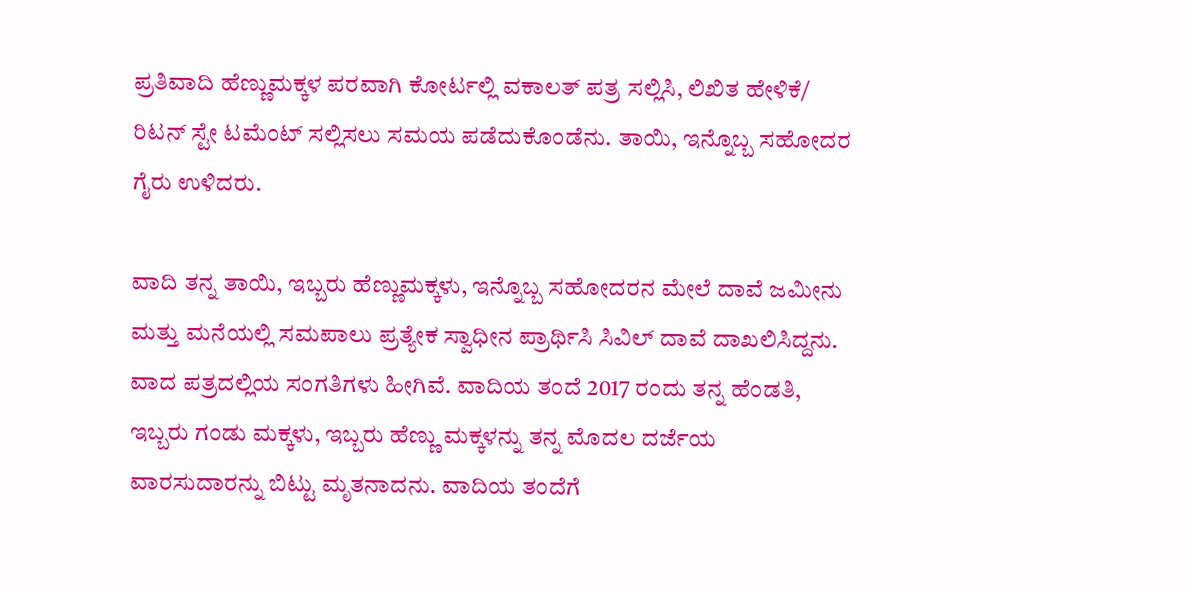ಪ್ರತಿವಾದಿ ಹೆಣ್ಣುಮಕ್ಕಳ ಪರವಾಗಿ ಕೋರ್ಟಲ್ಲಿ ವಕಾಲತ್ ಪತ್ರ ಸಲ್ಲಿಸಿ, ಲಿಖಿತ ಹೇಳಿಕೆ/ ರಿಟನ್ ಸ್ಟೇ ಟಮೆಂಟ್ ಸಲ್ಲಿಸಲು ಸಮಯ ಪಡೆದುಕೊಂಡೆನು. ತಾಯಿ, ಇನ್ನೊಬ್ಬ ಸಹೋದರ ಗೈರು ಉಳಿದರು.

ವಾದಿ ತನ್ನ ತಾಯಿ, ಇಬ್ಬರು ಹೆಣ್ಣುಮಕ್ಕಳು, ಇನ್ನೊಬ್ಬ ಸಹೋದರನ ಮೇಲೆ ದಾವೆ ಜಮೀನು ಮತ್ತು ಮನೆಯಲ್ಲಿ ಸಮಪಾಲು ಪ್ರತ್ಯೇಕ ಸ್ವಾಧೀನ ಪ್ರಾರ್ಥಿಸಿ ಸಿವಿಲ್ ದಾವೆ ದಾಖಲಿಸಿದ್ದನು. ವಾದ ಪತ್ರದಲ್ಲಿಯ ಸಂಗತಿಗಳು ಹೀಗಿವೆ. ವಾದಿಯ ತಂದೆ 2017 ರಂದು ತನ್ನ ಹೆಂಡತಿ, ಇಬ್ಬರು ಗಂಡು ಮಕ್ಕಳು, ಇಬ್ಬರು ಹೆಣ್ಣು ಮಕ್ಕಳನ್ನು ತನ್ನ ಮೊದಲ ದರ್ಜೆಯ ವಾರಸುದಾರನ್ನು ಬಿಟ್ಟು ಮೃತನಾದನು. ವಾದಿಯ ತಂದೆಗೆ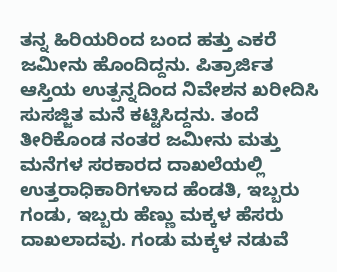ತನ್ನ ಹಿರಿಯರಿಂದ ಬಂದ ಹತ್ತು ಎಕರೆ ಜಮೀನು ಹೊಂದಿದ್ದನು. ಪಿತ್ರಾರ್ಜಿತ ಆಸ್ತಿಯ ಉತ್ಪನ್ನದಿಂದ ನಿವೇಶನ ಖರೀದಿಸಿ ಸುಸಜ್ಜಿತ ಮನೆ ಕಟ್ಟಿಸಿದ್ದನು. ತಂದೆ ತೀರಿಕೊಂಡ ನಂತರ ಜಮೀನು ಮತ್ತು ಮನೆಗಳ ಸರಕಾರದ ದಾಖಲೆಯಲ್ಲಿ ಉತ್ತರಾಧಿಕಾರಿಗಳಾದ ಹೆಂಡತಿ, ಇಬ್ಬರು ಗಂಡು, ಇಬ್ಬರು ಹೆಣ್ಣು ಮಕ್ಕಳ ಹೆಸರು ದಾಖಲಾದವು. ಗಂಡು ಮಕ್ಕಳ ನಡುವೆ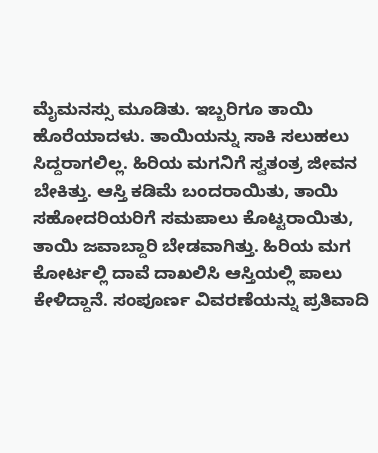ಮೈಮನಸ್ಸು ಮೂಡಿತು. ಇಬ್ಬರಿಗೂ ತಾಯಿ ಹೊರೆಯಾದಳು. ತಾಯಿಯನ್ನು ಸಾಕಿ ಸಲುಹಲು ಸಿದ್ದರಾಗಲಿಲ್ಲ. ಹಿರಿಯ ಮಗನಿಗೆ ಸ್ವತಂತ್ರ ಜೀವನ ಬೇಕಿತ್ತು. ಆಸ್ತಿ ಕಡಿಮೆ ಬಂದರಾಯಿತು, ತಾಯಿ ಸಹೋದರಿಯರಿಗೆ ಸಮಪಾಲು ಕೊಟ್ಟರಾಯಿತು, ತಾಯಿ ಜವಾಬ್ದಾರಿ ಬೇಡವಾಗಿತ್ತು. ಹಿರಿಯ ಮಗ ಕೋರ್ಟಲ್ಲಿ ದಾವೆ ದಾಖಲಿಸಿ ಆಸ್ತಿಯಲ್ಲಿ ಪಾಲು ಕೇಳಿದ್ದಾನೆ. ಸಂಪೂರ್ಣ ವಿವರಣೆಯನ್ನು ಪ್ರತಿವಾದಿ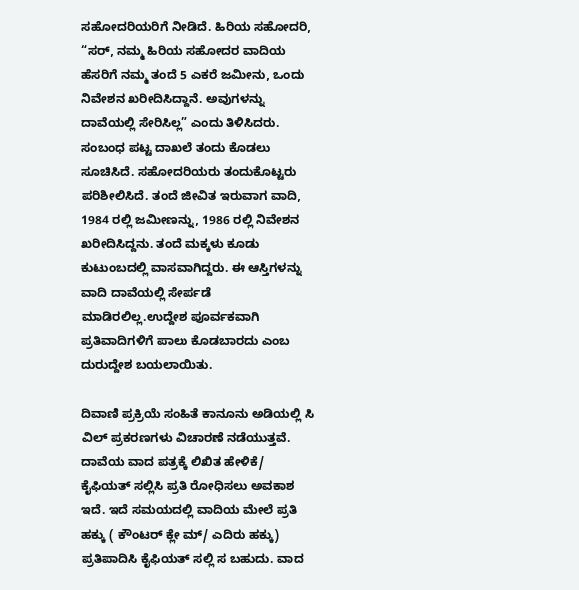ಸಹೋದರಿಯರಿಗೆ ನೀಡಿದೆ. ಹಿರಿಯ ಸಹೋದರಿ, “ಸರ್, ನಮ್ಮ ಹಿರಿಯ ಸಹೋದರ ವಾದಿಯ ಹೆಸರಿಗೆ ನಮ್ಮ ತಂದೆ 5 ಎಕರೆ ಜಮೀನು, ಒಂದು ನಿವೇಶನ ಖರೀದಿಸಿದ್ದಾನೆ. ಅವುಗಳನ್ನು ದಾವೆಯಲ್ಲಿ ಸೇರಿಸಿಲ್ಲ” ಎಂದು ತಿಳಿಸಿದರು. ಸಂಬಂಧ ಪಟ್ಟ ದಾಖಲೆ ತಂದು ಕೊಡಲು ಸೂಚಿಸಿದೆ. ಸಹೋದರಿಯರು ತಂದುಕೊಟ್ಟರು ಪರಿಶೀಲಿಸಿದೆ. ತಂದೆ ಜೀವಿತ ಇರುವಾಗ ವಾದಿ, 1984 ರಲ್ಲಿ ಜಮೀಣನ್ನು, 1986 ರಲ್ಲಿ ನಿವೇಶನ ಖರೀದಿಸಿದ್ದನು. ತಂದೆ ಮಕ್ಕಳು ಕೂಡು ಕುಟುಂಬದಲ್ಲಿ ವಾಸವಾಗಿದ್ದರು. ಈ ಆಸ್ತಿಗಳನ್ನು ವಾದಿ ದಾವೆಯಲ್ಲಿ ಸೇರ್ಪಡೆ ಮಾಡಿರಲಿಲ್ಲ.ಉದ್ದೇಶ ಪೂರ್ವಕವಾಗಿ ಪ್ರತಿವಾದಿಗಳಿಗೆ ಪಾಲು ಕೊಡಬಾರದು ಎಂಬ ದುರುದ್ದೇಶ ಬಯಲಾಯಿತು.

ದಿವಾಣಿ ಪ್ರಕ್ರಿಯೆ ಸಂಹಿತೆ ಕಾನೂನು ಅಡಿಯಲ್ಲಿ ಸಿ ವಿಲ್ ಪ್ರಕರಣಗಳು ವಿಚಾರಣೆ ನಡೆಯುತ್ತವೆ. ದಾವೆಯ ವಾದ ಪತ್ರಕ್ಕೆ ಲಿಖಿತ ಹೇಳಿಕೆ/ ಕೈಫಿಯತ್ ಸಲ್ಲಿಸಿ ಪ್ರತಿ ರೋಧಿಸಲು ಅವಕಾಶ ಇದೆ. ಇದೆ ಸಮಯದಲ್ಲಿ ವಾದಿಯ ಮೇಲೆ ಪ್ರತಿ ಹಕ್ಕು ( ಕೌಂಟರ್ ಕ್ಲೇ ಮ್/ ಎದಿರು ಹಕ್ಕು) ಪ್ರತಿಪಾದಿಸಿ ಕೈಫಿಯತ್ ಸಲ್ಲಿ ಸ ಬಹುದು. ವಾದ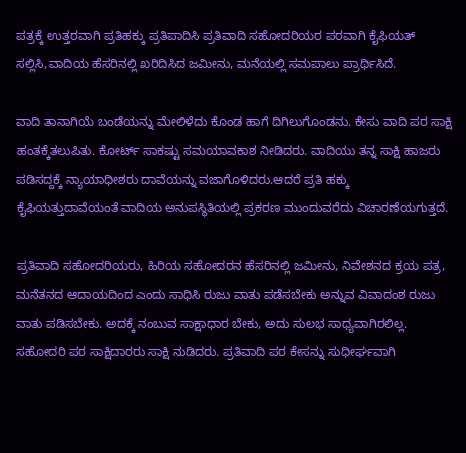ಪತ್ರಕ್ಕೆ ಉತ್ತರವಾಗಿ ಪ್ರತಿಹಕ್ಕು ಪ್ರತಿಪಾದಿಸಿ ಪ್ರತಿವಾದಿ ಸಹೋದರಿಯರ ಪರವಾಗಿ ಕೈಫಿಯತ್ ಸಲ್ಲಿಸಿ,ವಾದಿಯ ಹೆಸರಿನಲ್ಲಿ ಖರಿದಿಸಿದ ಜಮೀನು, ಮನೆಯಲ್ಲಿ ಸಮಪಾಲು ಪ್ರಾರ್ಥಿಸಿದೆ.

ವಾದಿ ತಾನಾಗಿಯೆ ಬಂಡೆಯನ್ನು ಮೇಲಿಳೆದು ಕೊಂಡ ಹಾಗೆ ದಿಗಿಲುಗೊಂಡನು. ಕೇಸು ವಾದಿ ಪರ ಸಾಕ್ಷಿ ಹಂತಕ್ಕೆತಲುಪಿತು. ಕೋರ್ಟ್ ಸಾಕಷ್ಟು ಸಮಯಾವಕಾಶ ನೀಡಿದರು. ವಾದಿಯು ತನ್ನ ಸಾಕ್ಷಿ ಹಾಜರು ಪಡಿಸದ್ದಕ್ಕೆ ನ್ಯಾಯಾಧೀಶರು ದಾವೆಯನ್ನು ವಜಾಗೊಳಿದರು.ಆದರೆ ಪ್ರತಿ ಹಕ್ಕು ಕೈಫಿಯತ್ತುದಾವೆಯಂತೆ ವಾದಿಯ ಅನುಪಸ್ಥಿತಿಯಲ್ಲಿ ಪ್ರಕರಣ ಮುಂದುವರೆದು ವಿಚಾರಣೆಯಗುತ್ತದೆ.

ಪ್ರತಿವಾದಿ ಸಹೋದರಿಯರು, ಹಿರಿಯ ಸಹೋದರನ ಹೆಸರಿನಲ್ಲಿ ಜಮೀನು, ನಿವೇಶನದ ಕ್ರಯ ಪತ್ರ,  ಮನೆತನದ ಆದಾಯದಿಂದ ಎಂದು ಸಾಧಿಸಿ ರುಜು ವಾತು ಪಡೆಸಬೇಕು ಅನ್ನುವ ವಿವಾದಂಶ ರುಜು ವಾತು ಪಡಿಸಬೇಕು. ಅದಕ್ಕೆ ನಂಬುವ ಸಾಕ್ಷಾಧಾರ ಬೇಕು, ಅದು ಸುಲಭ ಸಾಧ್ಯವಾಗಿರಲಿಲ್ಲ. ಸಹೋದರಿ ಪರ ಸಾಕ್ಷಿದಾರರು ಸಾಕ್ಷಿ ನುಡಿದರು. ಪ್ರತಿವಾದಿ ಪರ ಕೇಸನ್ನು ಸುಧೀರ್ಘವಾಗಿ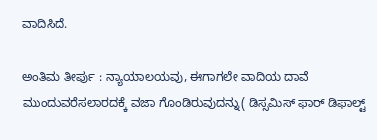ವಾದಿಸಿದೆ.

ಅಂತಿಮ ತೀರ್ಪು : ನ್ಯಾಯಾಲಯವು, ಈಗಾಗಲೇ ವಾದಿಯ ದಾವೆ ಮುಂದುವರೆಸಲಾರದಕ್ಕೆ ವಜಾ ಗೊಂಡಿರುವುದನ್ನು( ಡಿಸ್ಸಮಿಸ್ ಫಾರ್ ಡಿಫಾಲ್ಟ್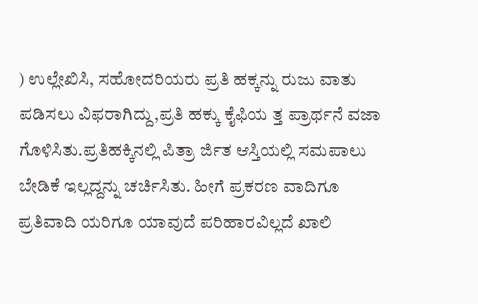) ಉಲ್ಲೇಖಿಸಿ, ಸಹೋದರಿಯರು ಪ್ರತಿ ಹಕ್ಕನ್ನು ರುಜು ವಾತು ಪಡಿಸಲು ವಿಫರಾಗಿದ್ದು,ಪ್ರತಿ ಹಕ್ಕು ಕೈಫಿಯ ತ್ತ ಪ್ರಾರ್ಥನೆ ವಜಾ ಗೊಳಿಸಿತು.ಪ್ರತಿಹಕ್ಕಿನಲ್ಲಿ ಪಿತ್ರಾ ರ್ಜಿತ ಆಸ್ತಿಯಲ್ಲಿ ಸಮಪಾಲು ಬೇಡಿಕೆ ಇಲ್ಲದ್ದನ್ನು ಚರ್ಚಿಸಿತು. ಹೀಗೆ ಪ್ರಕರಣ ವಾದಿಗೂ ಪ್ರತಿವಾದಿ ಯರಿಗೂ ಯಾವುದೆ ಪರಿಹಾರವಿಲ್ಲದೆ ಖಾಲಿ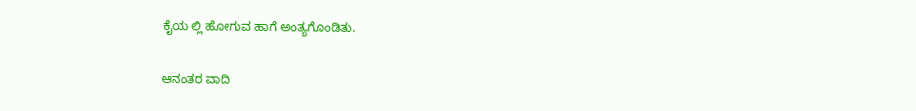ಕೈಯ ಲ್ಲಿ ಹೋಗುವ ಹಾಗೆ ಅಂತ್ಯಗೊಂಡಿತು.

ಆನಂತರ ವಾದಿ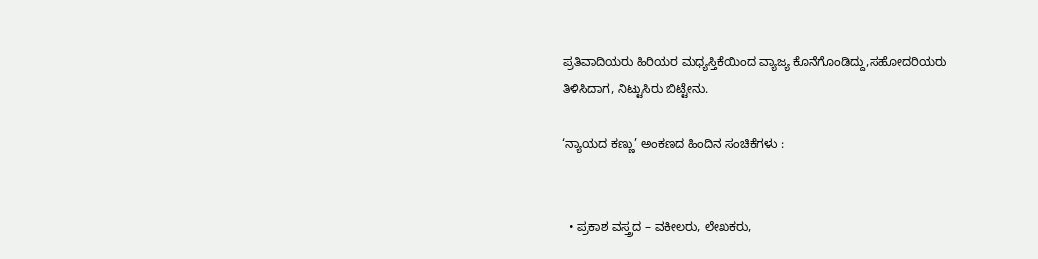ಪ್ರತಿವಾದಿಯರು ಹಿರಿಯರ ಮಧ್ಯಸ್ತಿಕೆಯಿಂದ ವ್ಯಾಜ್ಯ ಕೊನೆಗೊಂಡಿದ್ದು,ಸಹೋದರಿಯರು ತಿಳಿಸಿದಾಗ, ನಿಟ್ಟುಸಿರು ಬಿಟ್ಟೇನು.

‘ನ್ಯಾಯದ ಕಣ್ಣು’ ಅಂಕಣದ ಹಿಂದಿನ ಸಂಚಿಕೆಗಳು :


  • ಪ್ರಕಾಶ ವಸ್ತ್ರದ – ವಕೀಲರು, ಲೇಖಕರು,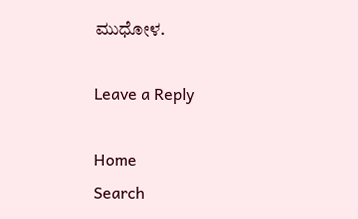ಮುಧೋಳ.

Leave a Reply

Home
Search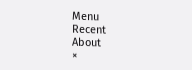Menu
Recent
About
×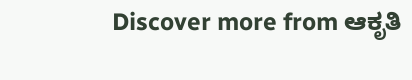Discover more from ಆಕೃತಿ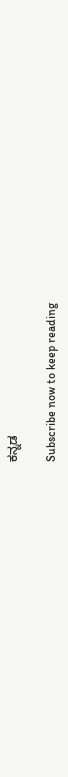ಕನ್ನಡ

Subscribe now to keep reading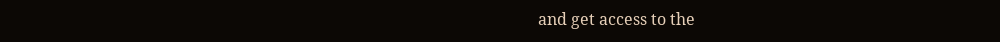and get access to the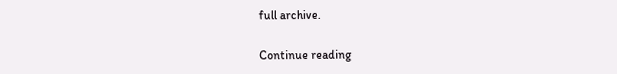full archive.

Continue reading